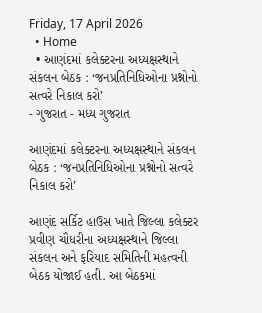Friday, 17 April 2026
  • Home
  • આણંદમાં કલેક્ટરના અધ્યક્ષસ્થાને સંકલન બેઠક : ‘જનપ્રતિનિધિઓના પ્રશ્નોનો સત્વરે નિકાલ કરો’
- ગુજરાત - મધ્ય ગુજરાત

આણંદમાં કલેક્ટરના અધ્યક્ષસ્થાને સંકલન બેઠક : ‘જનપ્રતિનિધિઓના પ્રશ્નોનો સત્વરે નિકાલ કરો’

આણંદ સર્કિટ હાઉસ ખાતે જિલ્લા કલેક્ટર પ્રવીણ ચૌધરીના અધ્યક્ષસ્થાને જિલ્લા સંકલન અને ફરિયાદ સમિતિની મહત્વની બેઠક યોજાઈ હતી. આ બેઠકમાં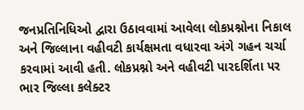જનપ્રતિનિધિઓ દ્વારા ઉઠાવવામાં આવેલા લોકપ્રશ્નોના નિકાલ અને જિલ્લાના વહીવટી કાર્યક્ષમતા વધારવા અંગે ગહન ચર્ચા કરવામાં આવી હતી. લોકપ્રશ્નો અને વહીવટી પારદર્શિતા પર ભાર જિલ્લા કલેક્ટર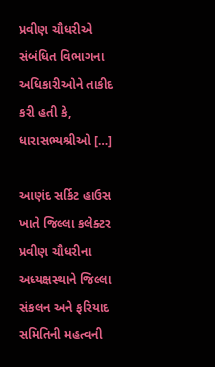પ્રવીણ ચૌધરીએ સંબંધિત વિભાગના અધિકારીઓને તાકીદ કરી હતી કે, ધારાસભ્યશ્રીઓ […]

આણંદ સર્કિટ હાઉસ ખાતે જિલ્લા કલેક્ટર પ્રવીણ ચૌધરીના અધ્યક્ષસ્થાને જિલ્લા સંકલન અને ફરિયાદ સમિતિની મહત્વની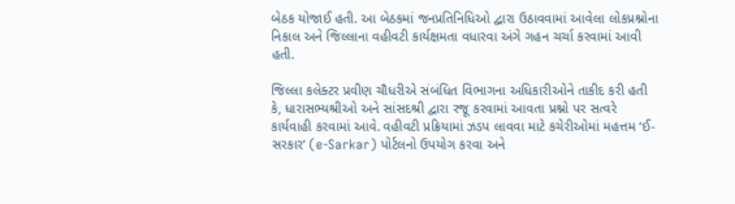બેઠક યોજાઈ હતી. આ બેઠકમાં જનપ્રતિનિધિઓ દ્વારા ઉઠાવવામાં આવેલા લોકપ્રશ્નોના નિકાલ અને જિલ્લાના વહીવટી કાર્યક્ષમતા વધારવા અંગે ગહન ચર્ચા કરવામાં આવી હતી.

જિલ્લા કલેક્ટર પ્રવીણ ચૌધરીએ સંબંધિત વિભાગના અધિકારીઓને તાકીદ કરી હતી કે, ધારાસભ્યશ્રીઓ અને સાંસદશ્રી દ્વારા રજૂ કરવામાં આવતા પ્રશ્નો પર સત્વરે કાર્યવાહી કરવામાં આવે. વહીવટી પ્રક્રિયામાં ઝડપ લાવવા માટે કચેરીઓમાં મહત્તમ ‘ઈ-સરકાર’ (e-Sarkar) પોર્ટલનો ઉપયોગ કરવા અને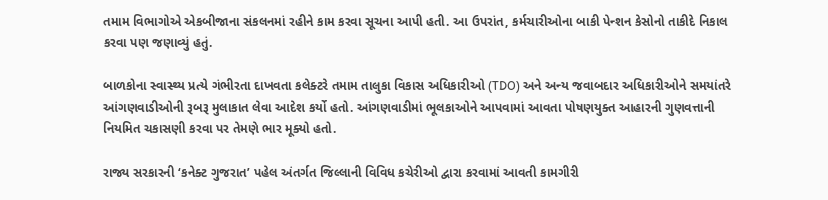તમામ વિભાગોએ એકબીજાના સંકલનમાં રહીને કામ કરવા સૂચના આપી હતી. આ ઉપરાંત, કર્મચારીઓના બાકી પેન્શન કેસોનો તાકીદે નિકાલ કરવા પણ જણાવ્યું હતું.

બાળકોના સ્વાસ્થ્ય પ્રત્યે ગંભીરતા દાખવતા કલેક્ટરે તમામ તાલુકા વિકાસ અધિકારીઓ (TDO) અને અન્ય જવાબદાર અધિકારીઓને સમયાંતરે આંગણવાડીઓની રૂબરૂ મુલાકાત લેવા આદેશ કર્યો હતો. આંગણવાડીમાં ભૂલકાઓને આપવામાં આવતા પોષણયુક્ત આહારની ગુણવત્તાની નિયમિત ચકાસણી કરવા પર તેમણે ભાર મૂક્યો હતો.

રાજ્ય સરકારની ‘કનેક્ટ ગુજરાત’ પહેલ અંતર્ગત જિલ્લાની વિવિધ કચેરીઓ દ્વારા કરવામાં આવતી કામગીરી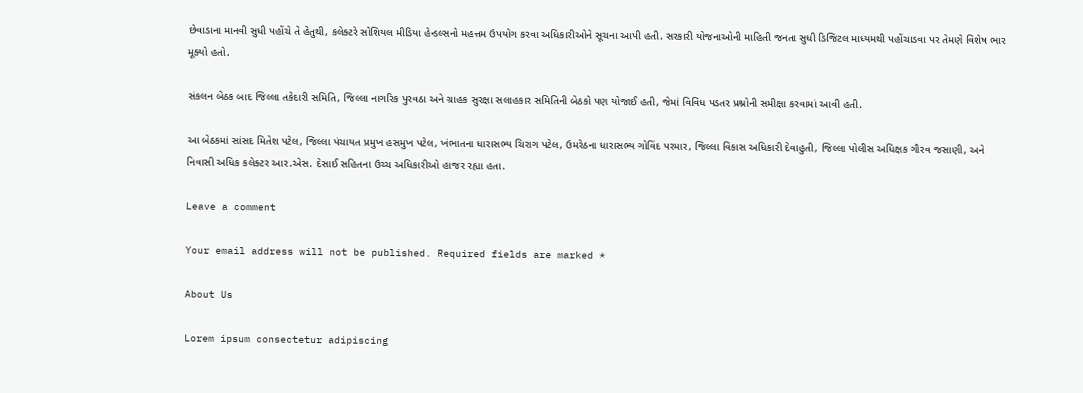છેવાડાના માનવી સુધી પહોંચે તે હેતુથી, કલેક્ટરે સોશિયલ મીડિયા હેન્ડલ્સનો મહત્તમ ઉપયોગ કરવા અધિકારીઓને સૂચના આપી હતી. સરકારી યોજનાઓની માહિતી જનતા સુધી ડિજિટલ માધ્યમથી પહોંચાડવા પર તેમણે વિશેષ ભાર મૂક્યો હતો.

સંકલન બેઠક બાદ જિલ્લા તકેદારી સમિતિ, જિલ્લા નાગરિક પુરવઠા અને ગ્રાહક સુરક્ષા સલાહકાર સમિતિની બેઠકો પણ યોજાઈ હતી, જેમાં વિવિધ પડતર પ્રશ્નોની સમીક્ષા કરવામાં આવી હતી.

આ બેઠકમાં સાંસદ મિતેશ પટેલ, જિલ્લા પંચાયત પ્રમુખ હસમુખ પટેલ, ખંભાતના ધારાસભ્ય ચિરાગ પટેલ, ઉમરેઠના ધારાસભ્ય ગોવિંદ પરમાર, જિલ્લા વિકાસ અધિકારી દેવાહુતી, જિલ્લા પોલીસ અધિક્ષક ગૌરવ જસાણી, અને નિવાસી અધિક કલેક્ટર આર.એસ. દેસાઈ સહિતના ઉચ્ચ અધિકારીઓ હાજર રહ્યા હતા.

Leave a comment

Your email address will not be published. Required fields are marked *

About Us

Lorem ipsum consectetur adipiscing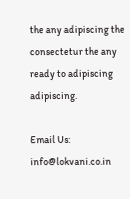the any adipiscing the consectetur the any ready to adipiscing adipiscing.

Email Us: info@lokvani.co.in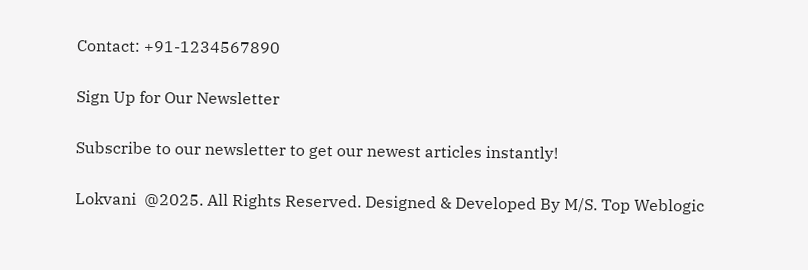Contact: +91-1234567890

Sign Up for Our Newsletter

Subscribe to our newsletter to get our newest articles instantly!

Lokvani  @2025. All Rights Reserved. Designed & Developed By M/S. Top Weblogic